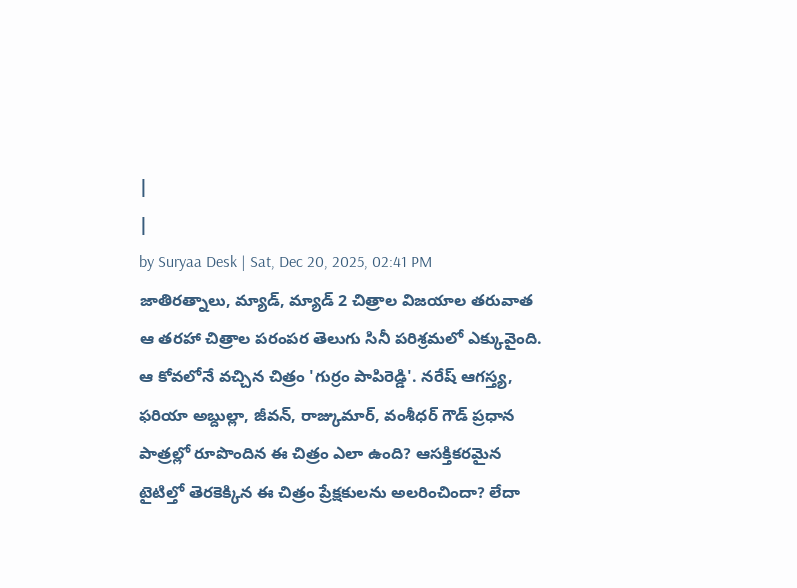|
|
by Suryaa Desk | Sat, Dec 20, 2025, 02:41 PM
జాతిరత్నాలు, మ్యాడ్, మ్యాడ్ 2 చిత్రాల విజయాల తరువాత ఆ తరహా చిత్రాల పరంపర తెలుగు సినీ పరిశ్రమలో ఎక్కువైంది. ఆ కోవలోనే వచ్చిన చిత్రం 'గుర్రం పాపిరెడ్డి'. నరేష్ ఆగస్త్య, ఫరియా అబ్దుల్లా, జీవన్, రాజ్కుమార్, వంశీధర్ గౌడ్ ప్రధాన పాత్రల్లో రూపొందిన ఈ చిత్రం ఎలా ఉంది? ఆసక్తికరమైన టైటిల్తో తెరకెక్కిన ఈ చిత్రం ప్రేక్షకులను అలరించిందా? లేదా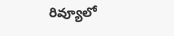రివ్యూలో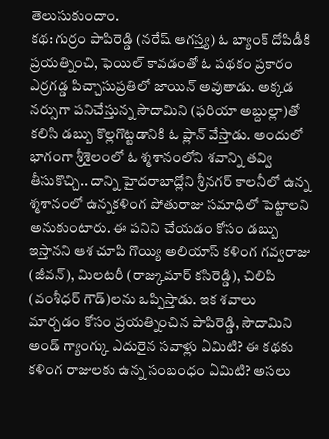తెలుసుకుందాం.
కథ: గుర్రం పాపిరెడ్డి (నరేష్ ఆగస్త్య) ఓ బ్యాంక్ దోపిడీకి ప్రయత్నించి, ఫెయిల్ కావడంతో ఓ పథకం ప్రకారం ఎర్రగడ్డ పిచ్చాసుప్రతిలో జాయిన్ అవుతాడు. అక్కడ నర్సుగా పనిచేస్తున్న సౌదామిని (ఫరియా అబ్దుల్లా)తో కలిసి డబ్బు కొల్లగొట్టడానికి ఓ ప్లాన్ వేస్తాడు. అందులో భాగంగా శ్రీశైలంలో ఓ శ్మశానంలోని శవాన్ని తవ్వి తీసుకొచ్చి.. దాన్ని హైదరాబాద్లోని శ్రీనగర్ కాలనీలో ఉన్న శ్మశానంలో ఉన్నకళింగ పోతురాజు సమాధిలో పెట్టాలని అనుకుంటారు. ఈ పనిని చేయడం కోసం డబ్బు ఇస్తానని ఆశ చూపి గొయ్యి అలియాస్ కళింగ గవ్వరాజు (జీవన్), మిలటరీ (రాజ్కుమార్ కసిరెడ్డి), చిలిపి (వంశీధర్ గౌడ్)లను ఒప్పిస్తాడు. ఇక శవాలు మార్చడం కోసం ప్రయత్నించిన పాపిరెడ్డి, సౌదామిని అండ్ గ్యాంగ్కు ఎదురైన సవాళ్లు ఏమిటి? ఈ కథకు కళింగ రాజులకు ఉన్న సంబంధం ఏమిటి? అసలు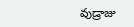వుడ్రాజు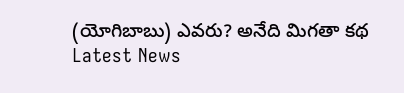(యోగిబాబు) ఎవరు? అనేది మిగతా కథ
Latest News